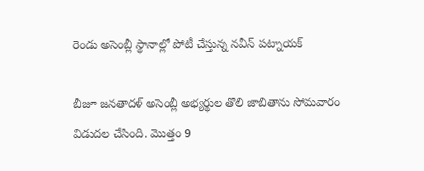రెండు అసెంబ్లీ స్థానాల్లో పోటీ చేస్తున్న నవీన్ పట్నాయక్

బీజూ జనతాదళ్ అసెంబ్లీ అభ్యర్థుల తొలి జాబితాను సోమవారం విడుదల చేసింది. మొత్తం 9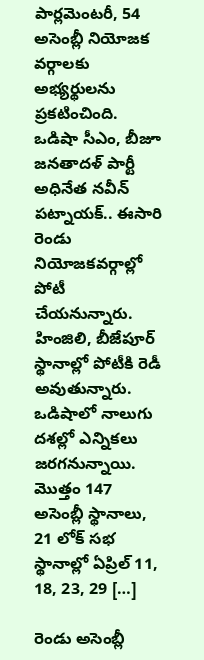పార్లమెంటరీ, 54 అసెంబ్లీ నియోజక వర్గాలకు అభ్యర్థులను ప్రకటించింది. ఒడిషా సీఎం, బీజూ జనతాదళ్ పార్టీ అధినేత నవీన్ పట్నాయక్.. ఈసారి రెండు నియోజకవర్గాల్లో పోటీ చేయనున్నారు. హింజిలి, బీజేపూర్ స్థానాల్లో పోటీకి రెడీ అవుతున్నారు. ఒడిషాలో నాలుగు దశల్లో ఎన్నికలు జరగనున్నాయి. మొత్తం 147 అసెంబ్లీ స్థానాలు, 21 లోక్ సభ స్థానాల్లో ఏప్రిల్ 11, 18, 23, 29 […]

రెండు అసెంబ్లీ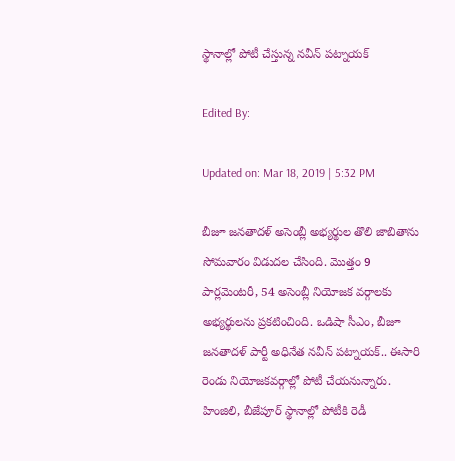స్థానాల్లో పోటీ చేస్తున్న నవీన్ పట్నాయక్

Edited By:

Updated on: Mar 18, 2019 | 5:32 PM

బీజూ జనతాదళ్ అసెంబ్లీ అభ్యర్థుల తొలి జాబితాను సోమవారం విడుదల చేసింది. మొత్తం 9 పార్లమెంటరీ, 54 అసెంబ్లీ నియోజక వర్గాలకు అభ్యర్థులను ప్రకటించింది. ఒడిషా సీఎం, బీజూ జనతాదళ్ పార్టీ అధినేత నవీన్ పట్నాయక్.. ఈసారి రెండు నియోజకవర్గాల్లో పోటీ చేయనున్నారు. హింజిలి, బీజేపూర్ స్థానాల్లో పోటీకి రెడీ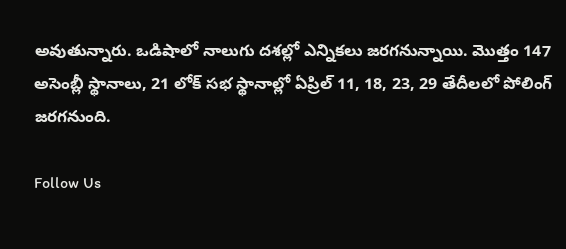అవుతున్నారు. ఒడిషాలో నాలుగు దశల్లో ఎన్నికలు జరగనున్నాయి. మొత్తం 147 అసెంబ్లీ స్థానాలు, 21 లోక్ సభ స్థానాల్లో ఏప్రిల్ 11, 18, 23, 29 తేదీలలో పోలింగ్ జరగనుంది.

Follow Us